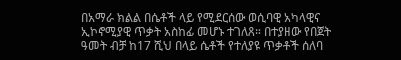በአማራ ክልል በሴቶች ላይ የሚደርሰው ወሲባዊ አካላዊና ኢኮኖሚያዊ ጥቃት አስከፊ መሆኑ ተገለጸ። በተያዘው የበጀት ዓመት ብቻ ከ17 ሺህ በላይ ሴቶች የተለያዩ ጥቃቶች ሰለባ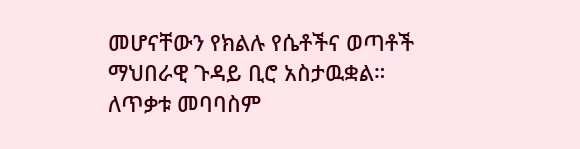መሆናቸውን የክልሉ የሴቶችና ወጣቶች ማህበራዊ ጉዳይ ቢሮ አስታዉቋል። ለጥቃቱ መባባስም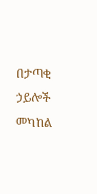በታጣቂ ኃይሎች መካከል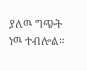ያለዉ ግጭት ነዉ ተብሎል።